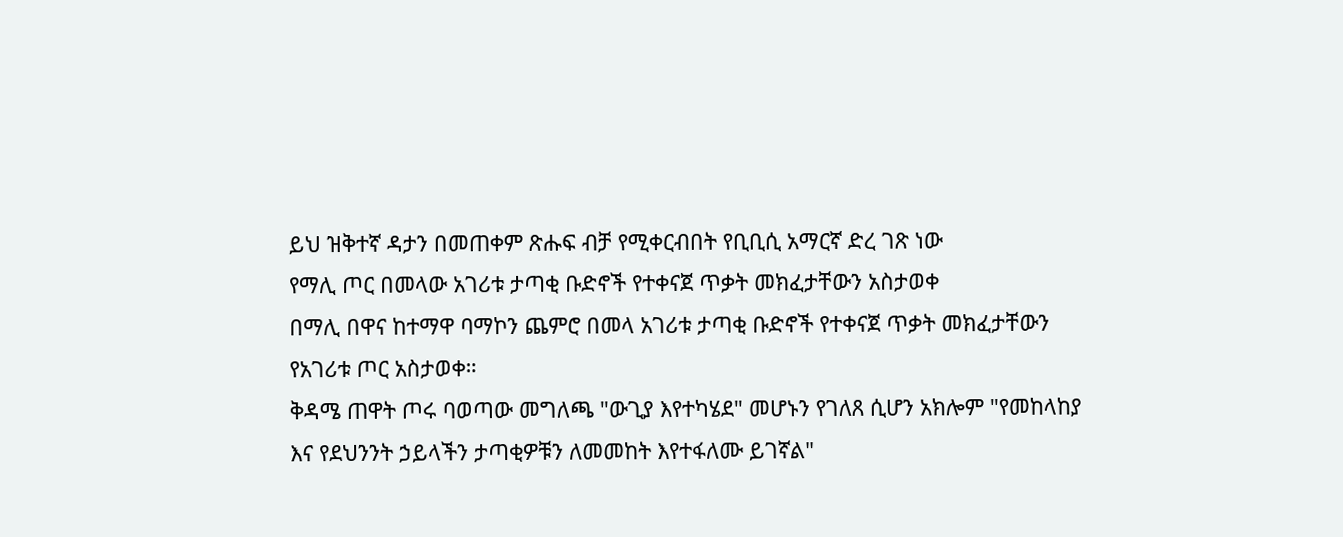ይህ ዝቅተኛ ዳታን በመጠቀም ጽሑፍ ብቻ የሚቀርብበት የቢቢሲ አማርኛ ድረ ገጽ ነው
የማሊ ጦር በመላው አገሪቱ ታጣቂ ቡድኖች የተቀናጀ ጥቃት መክፈታቸውን አስታወቀ
በማሊ በዋና ከተማዋ ባማኮን ጨምሮ በመላ አገሪቱ ታጣቂ ቡድኖች የተቀናጀ ጥቃት መክፈታቸውን የአገሪቱ ጦር አስታወቀ።
ቅዳሜ ጠዋት ጦሩ ባወጣው መግለጫ "ውጊያ እየተካሄደ" መሆኑን የገለጸ ሲሆን አክሎም "የመከላከያ እና የደህንንት ኃይላችን ታጣቂዎቹን ለመመከት እየተፋለሙ ይገኛል"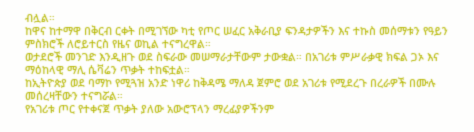ብሏል።
ከዋና ከተማዋ በቅርብ ርቀት በሚገኘው ካቲ የጦር ሠፈር አቅራቢያ ፍንዳታዎችን እና ተኩስ መሰማቱን የዓይን ምስክሮች ለሮይተርስ የዜና ወኪል ተናግረዋል።
ወታደሮች መንገድ እንዲዘጉ ወደ ስፍራው መሠማራታቸውም ታውቋል። በአገሪቱ ምሥራቃዊ ክፍል ጋኦ እና ማዕከላዊ ማሊ ሴቫሬን ጥቃት ተከፍቷል።
ከኢትዮጵያ ወደ ባማኮ የሚጓዝ አንድ ነዋሪ ከቅዳሜ ማለዳ ጀምሮ ወደ አገሪቱ የሚደረጉ በረራዎች በሙሉ መሰረዛቸውን ተናግሯል።
የአገሪቱ ጦር የተቀናጀ ጥቃት ያለው አውሮፕላን ማረፊያዎችንም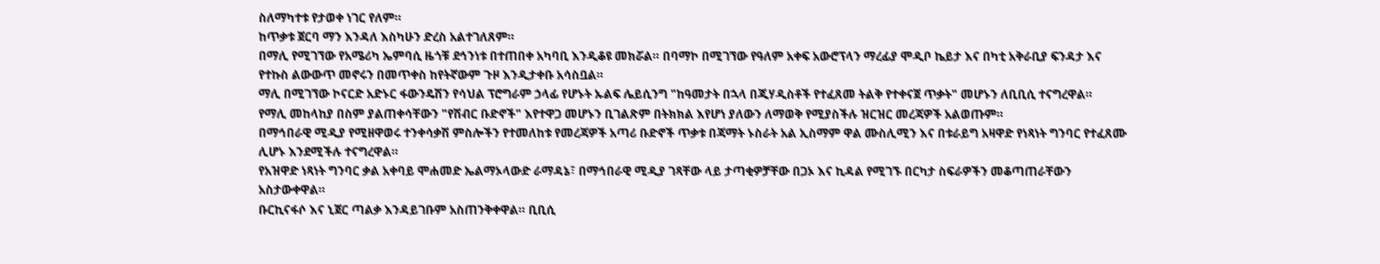ስለማካተቱ የታወቀ ነገር የለም።
ከጥቃቱ ጀርባ ማን እንዳለ እስካሁን ድረስ አልተገለጸም።
በማሊ የሚገኘው የአሜሪካ ኤምባሲ ዜጎቹ ደኅንነቱ በተጠበቀ አካባቢ እንዲቆዩ መክሯል። በባማኮ በሚገኘው የዓለም አቀፍ አውሮፕላን ማረፊያ ሞዲቦ ኬይታ እና በካቲ አቅራቢያ ፍንዳታ እና የተኩስ ልውውጥ መኖሩን በመጥቀስ ከየትኛውም ጉዞ እንዲታቀቡ አሳስቧል።
ማሊ በሚገኘው ኮናርድ አድኑር ፋውንዴሽን የሳህል ፕሮግራም ኃላፊ የሆኑት ኡልፍ ሌይሲንግ "ከዓመታት በኋላ በጂሃዲስቶች የተፈጸመ ትልቅ የተቀናጀ ጥቃት" መሆኑን ለቢቢሲ ተናግረዋል።
የማሊ መከላከያ በስም ያልጠቀሳቸውን "የሽብር ቡድኖች" እየተዋጋ መሆኑን ቢገልጽም በትክክል እየሆነ ያለውን ለማወቅ የሚያስችሉ ዝርዝር መረጃዎች አልወጡም።
በማኅበራዊ ሚዲያ የሚዘዋወሩ ተንቀሳቃሽ ምስሎችን የተመለከቱ የመረጃዎች አጣሪ ቡድኖች ጥቃቱ በጃማት ኑስራት አል ኢስማም ዋል ሙስሊሚን እና በቱራይግ አዛዋድ የነጻነት ግንባር የተፈጸሙ ሊሆኑ እንደሚችሉ ተናግረዋል።
የአዝዋድ ነጻነት ግንባር ቃል አቀባይ ሞሐመድ ኤልማኦላውድ ራማዳኔ፣ በማኅበራዊ ሚዲያ ገጻቸው ላይ ታጣቂዎቻቸው በጋኦ እና ኪዳል የሚገኙ በርካታ ስፍራዎችን መቆጣጠራቸውን አስታውቀዋል።
ቡርኪናፋሶ እና ኒጀር ጣልቃ እንዳይገቡም አስጠንቅቀዋል። ቢቢሲ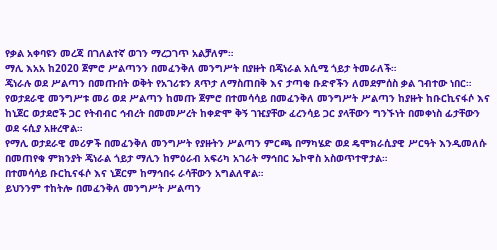የቃል አቀባዩን መረጃ በገለልተኛ ወገን ማረጋገጥ አልቻለም።
ማሊ እአአ ከ2020 ጀምሮ ሥልጣንን በመፈንቅለ መንግሥት በያዙት በጄነራል አሲሚ ጎይታ ትመራለች።
ጄነራሉ ወደ ሥልጣን በመጡበት ወቅት የአገሪቱን ጸጥታ ለማስጠበቅ እና ታጣቂ ቡድኖችን ለመደምሰስ ቃል ገብተው ነበር።
የወታደራዊ መንግሥቱ መሪ ወደ ሥልጣን ከመጡ ጀምሮ በተመሳሳይ በመፈንቅለ መንግሥት ሥልጣን ከያዙት ከቡርኪናፋሶ እና ከኒጀር ወታደሮች ጋር የትብብር ኅብረት በመመሥረት ከቀድሞ ቅኝ ገዢያቸው ፈረንሳይ ጋር ያላቸውን ግንኙነት በመቀነስ ፊታቸውን ወደ ሩሲያ አዙረዋል።
የማሊ ወታደራዊ መሪዎች በመፈንቅለ መንግሥት የያዙትን ሥልጣን ምርጫ በማካሄድ ወደ ዴሞክራሲያዊ ሥርዓት እንዲመለሱ በመጠየቁ ምክንያት ጄነራል ጎይታ ማሊን ከምዕራብ አፍሪካ አገራት ማኅበር ኤኮዋስ አስወጥተዋታል።
በተመሳሳይ ቡርኪናፋሶ እና ኒጀርም ከማኅበሩ ራሳቸውን አግልለዋል።
ይህንንም ተከትሎ በመፈንቅለ መንግሥት ሥልጣን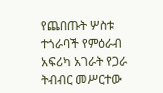የጨበጡት ሦስቱ ተጎራባች የምዕራብ አፍሪካ አገራት የጋራ ትብብር መሥርተው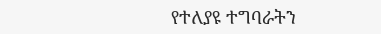የተለያዩ ተግባራትን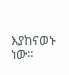እያከናወኑ ነው።